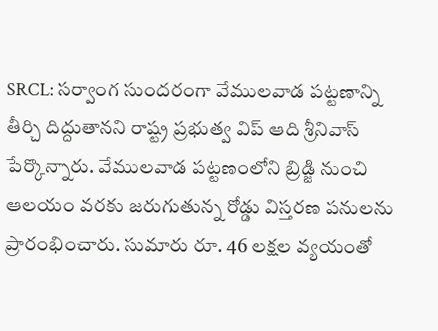SRCL: సర్వాంగ సుందరంగా వేములవాడ పట్టణాన్ని తీర్చి దిద్దుతానని రాష్ట్ర ప్రభుత్వ విప్ ఆది శ్రీనివాస్ పేర్కొన్నారు. వేములవాడ పట్టణంలోని బ్రిడ్జి నుంచి ఆలయం వరకు జరుగుతున్న రోడ్డు విస్తరణ పనులను ప్రారంభించారు. సుమారు రూ. 46 లక్షల వ్యయంతో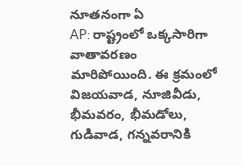నూతనంగా ఏ
AP: రాష్ట్రంలో ఒక్కసారిగా వాతావరణం మారిపోయింది. ఈ క్రమంలో విజయవాడ, నూజివీడు, భీమవరం, భీమడోలు, గుడివాడ, గన్నవరానికి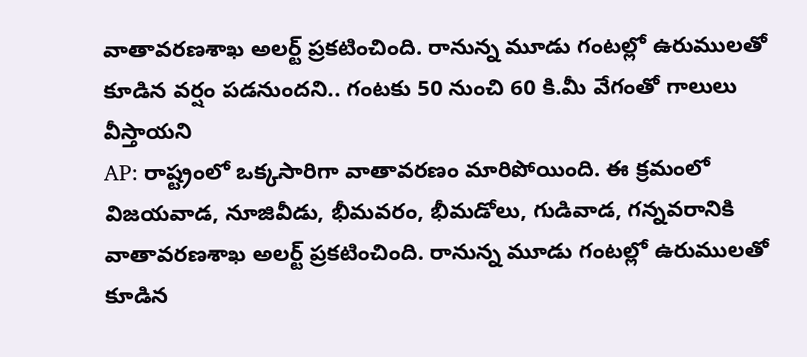వాతావరణశాఖ అలర్ట్ ప్రకటించింది. రానున్న మూడు గంటల్లో ఉరుములతో కూడిన వర్షం పడనుందని.. గంటకు 50 నుంచి 60 కి.మీ వేగంతో గాలులు వీస్తాయని
AP: రాష్ట్రంలో ఒక్కసారిగా వాతావరణం మారిపోయింది. ఈ క్రమంలో విజయవాడ, నూజివీడు, భీమవరం, భీమడోలు, గుడివాడ, గన్నవరానికి వాతావరణశాఖ అలర్ట్ ప్రకటించింది. రానున్న మూడు గంటల్లో ఉరుములతో కూడిన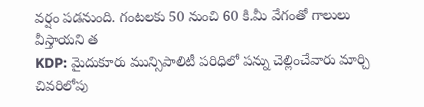వర్షం పడనుంది. గంటలకు 50 నుంచి 60 కి.మీ వేగంతో గాలులు వీస్తాయని త
KDP: మైదుకూరు మున్సిపాలిటీ పరిధిలో పన్ను చెల్లించేవారు మార్చి చివరిలోపు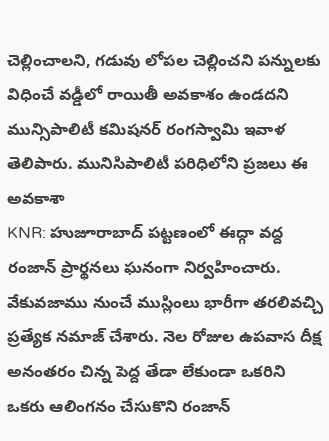చెల్లించాలని, గడువు లోపల చెల్లించని పన్నులకు విధించే వడ్డీలో రాయితీ అవకాశం ఉండదని మున్సిపాలిటీ కమిషనర్ రంగస్వామి ఇవాళ తెలిపారు. మునిసిపాలిటీ పరిధిలోని ప్రజలు ఈ అవకాశా
KNR: హుజూరాబాద్ పట్టణంలో ఈద్గా వద్ద రంజాన్ ప్రార్థనలు ఘనంగా నిర్వహించారు. వేకువజాము నుంచే ముస్లింలు భారీగా తరలివచ్చి ప్రత్యేక నమాజ్ చేశారు. నెల రోజుల ఉపవాస దీక్ష అనంతరం చిన్న పెద్ద తేడా లేకుండా ఒకరిని ఒకరు ఆలింగనం చేసుకొని రంజాన్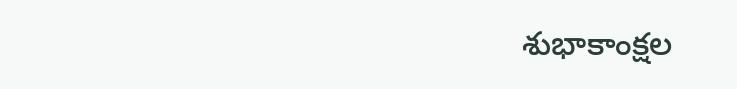శుభాకాంక్షల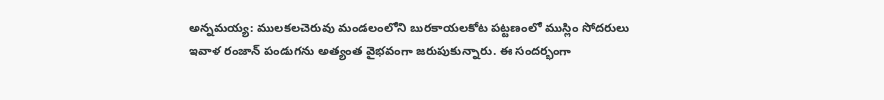అన్నమయ్య: ములకలచెరువు మండలంలోని బురకాయలకోట పట్టణంలో ముస్లిం సోదరులు ఇవాళ రంజాన్ పండుగను అత్యంత వైభవంగా జరుపుకున్నారు. ఈ సందర్భంగా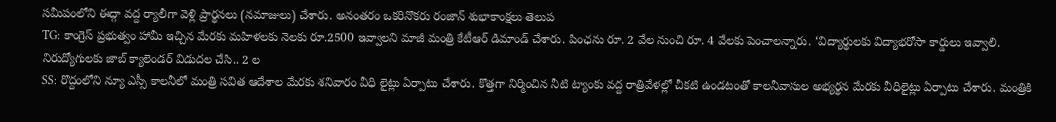సమీపంలోని ఈద్గా వద్ద ర్యాలీగా వెళ్లి ప్రార్థనలు (నమాజులు) చేశారు. అనంతరం ఒకరినొకరు రంజాన్ శుభాకాంక్షలు తెలుప
TG: కాంగ్రెస్ ప్రభుత్వం హామీ ఇచ్చిన మేరకు మహిళలకు నెలకు రూ.2500 ఇవ్వాలని మాజీ మంత్రి కేటీఆర్ డిమాండ్ చేశారు. పింఛను రూ. 2 వేల నుంచి రూ. 4 వేలకు పెంచాలన్నారు. ‘విద్యార్థులకు విద్యాభరోసా కార్డులు ఇవ్వాలి. నిరుద్యోగులకు జాబ్ క్యాలెండర్ విడుదల చేసి.. 2 ల
SS: రొద్దంలోని న్యూ ఎస్సీ కాలనీలో మంత్రి సవిత ఆదేశాల మేరకు శనివారం వీధి లైట్లు ఏర్పాటు చేశారు. కొత్తగా నిర్మించిన నీటి ట్యాంకు వద్ద రాత్రివేళల్లో చీకటి ఉండటంతో కాలనీవాసుల అభ్యర్థన మేరకు వీధిలైట్లు ఏర్పాటు చేశారు. మంత్రికి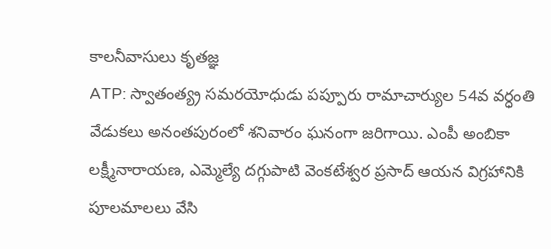కాలనీవాసులు కృతజ్ఞ
ATP: స్వాతంత్య్ర సమరయోధుడు పప్పూరు రామాచార్యుల 54వ వర్ధంతి వేడుకలు అనంతపురంలో శనివారం ఘనంగా జరిగాయి. ఎంపీ అంబికా లక్ష్మీనారాయణ, ఎమ్మెల్యే దగ్గుపాటి వెంకటేశ్వర ప్రసాద్ ఆయన విగ్రహానికి పూలమాలలు వేసి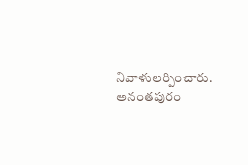నివాళులర్పించారు. అనంతపురం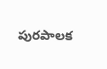పురపాలక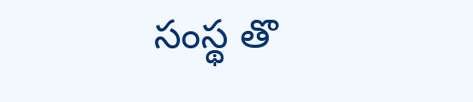సంస్థ తొ